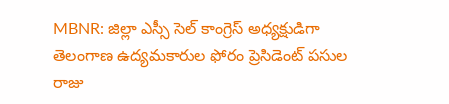MBNR: జిల్లా ఎస్సీ సెల్ కాంగ్రెస్ అధ్యక్షుడిగా తెలంగాణ ఉద్యమకారుల ఫోరం ప్రెసిడెంట్ పసుల రాజు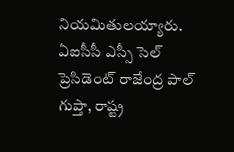నియమితులయ్యారు. ఏఐసీసీ ఎస్సీ సెల్ ప్రెసిడెంట్ రాజేంద్ర పాల్ గుప్తా, రాష్ట్ర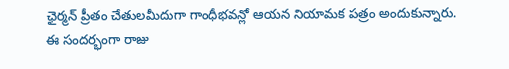ఛైర్మన్ ప్రీతం చేతులమీదుగా గాంధీభవన్లో ఆయన నియామక పత్రం అందుకున్నారు. ఈ సందర్భంగా రాజు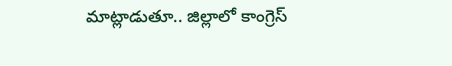మాట్లాడుతూ.. జిల్లాలో కాంగ్రెస్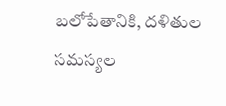బలోపేతానికి, దళితుల సమస్యల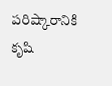పరిష్కారానికి కృషి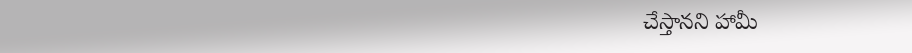చేస్తానని హామీ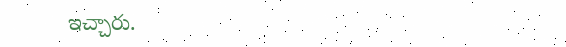ఇచ్చారు.